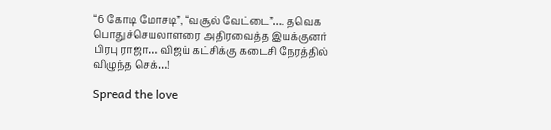“6 கோடி மோசடி”, “வசூல் வேட்டை”…. தவெக பொதுச்செயலாளரை அதிரவைத்த இயக்குனர் பிரபு ராஜா… விஜய் கட்சிக்கு கடைசி நேரத்தில் விழுந்த செக்…!

Spread the love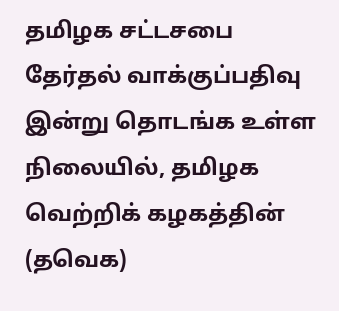தமிழக சட்டசபை தேர்தல் வாக்குப்பதிவு இன்று தொடங்க உள்ள நிலையில், தமிழக வெற்றிக் கழகத்தின் (தவெக)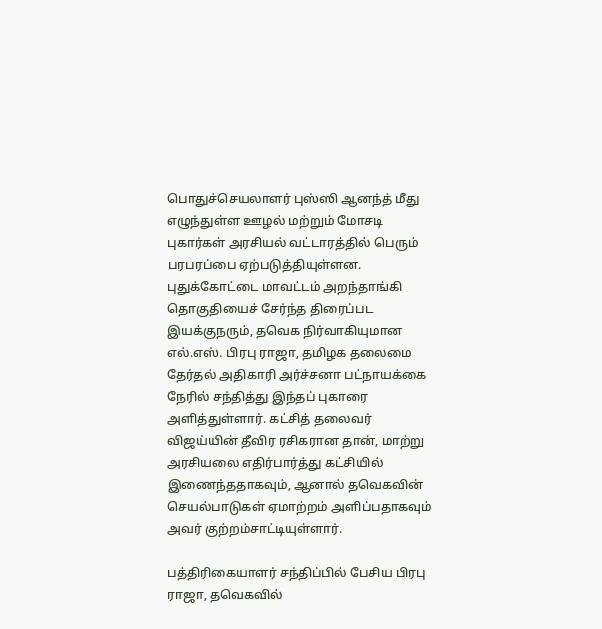பொதுச்செயலாளர் புஸ்ஸி ஆனந்த் மீது எழுந்துள்ள ஊழல் மற்றும் மோசடி புகார்கள் அரசியல் வட்டாரத்தில் பெரும் பரபரப்பை ஏற்படுத்தியுள்ளன. புதுக்கோட்டை மாவட்டம் அறந்தாங்கி தொகுதியைச் சேர்ந்த திரைப்பட இயக்குநரும், தவெக நிர்வாகியுமான எல்.எஸ். பிரபு ராஜா, தமிழக தலைமை தேர்தல் அதிகாரி அர்ச்சனா பட்நாயக்கை நேரில் சந்தித்து இந்தப் புகாரை அளித்துள்ளார். கட்சித் தலைவர் விஜய்யின் தீவிர ரசிகரான தான், மாற்று அரசியலை எதிர்பார்த்து கட்சியில் இணைந்ததாகவும், ஆனால் தவெகவின் செயல்பாடுகள் ஏமாற்றம் அளிப்பதாகவும் அவர் குற்றம்சாட்டியுள்ளார்.

பத்திரிகையாளர் சந்திப்பில் பேசிய பிரபு ராஜா, தவெகவில்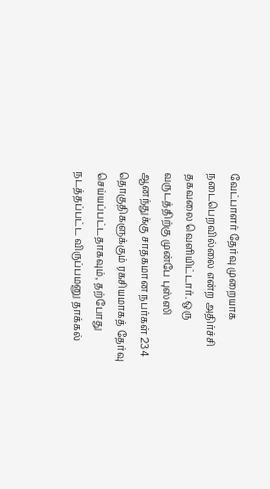வேட்பாளர் தேர்வு முறையாக நடைபெறவில்லை என்ற அதிர்ச்சி தகவலை வெளியிட்டார். ஒரு வருடத்திற்கு முன்பே புஸ்ஸி ஆனந்துக்கு சாதகமான நபர்கள் 234 தொகுதிகளுக்கும் ரகசியமாகத் தேர்வு செய்யப்பட்டதாகவும், தற்போது நடத்தப்பட்ட விருப்பமனு தாக்கல்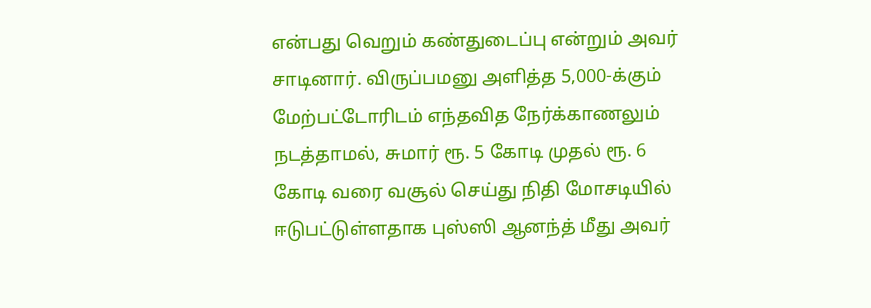என்பது வெறும் கண்துடைப்பு என்றும் அவர் சாடினார். விருப்பமனு அளித்த 5,000-க்கும் மேற்பட்டோரிடம் எந்தவித நேர்க்காணலும் நடத்தாமல், சுமார் ரூ. 5 கோடி முதல் ரூ. 6 கோடி வரை வசூல் செய்து நிதி மோசடியில் ஈடுபட்டுள்ளதாக புஸ்ஸி ஆனந்த் மீது அவர்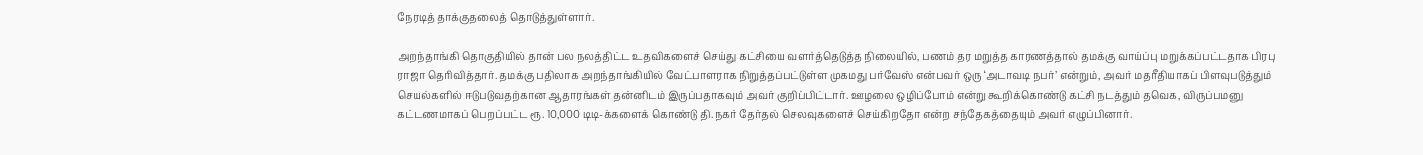நேரடித் தாக்குதலைத் தொடுத்துள்ளார்.

அறந்தாங்கி தொகுதியில் தான் பல நலத்திட்ட உதவிகளைச் செய்து கட்சியை வளர்த்தெடுத்த நிலையில், பணம் தர மறுத்த காரணத்தால் தமக்கு வாய்ப்பு மறுக்கப்பட்டதாக பிரபு ராஜா தெரிவித்தார். தமக்கு பதிலாக அறந்தாங்கியில் வேட்பாளராக நிறுத்தப்பட்டுள்ள முகமது பர்வேஸ் என்பவர் ஒரு ‘அடாவடி நபர்’ என்றும், அவர் மதரீதியாகப் பிளவுபடுத்தும் செயல்களில் ஈடுபடுவதற்கான ஆதாரங்கள் தன்னிடம் இருப்பதாகவும் அவர் குறிப்பிட்டார். ஊழலை ஒழிப்போம் என்று கூறிக்கொண்டு கட்சி நடத்தும் தவெக, விருப்பமனு கட்டணமாகப் பெறப்பட்ட ரூ. 10,000 டிடி-க்களைக் கொண்டு தி.நகர் தேர்தல் செலவுகளைச் செய்கிறதோ என்ற சந்தேகத்தையும் அவர் எழுப்பினார்.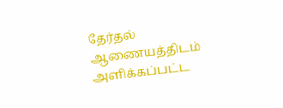தேர்தல் ஆணையத்திடம் அளிக்கப்பட்ட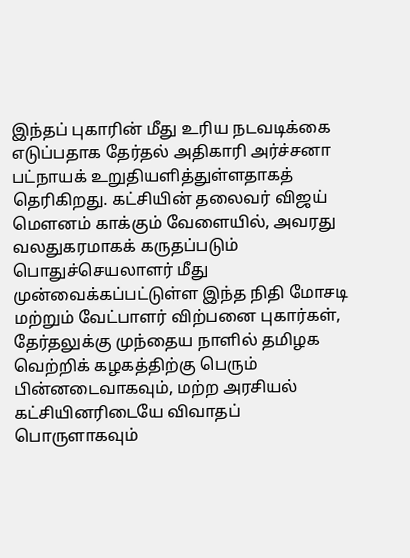இந்தப் புகாரின் மீது உரிய நடவடிக்கை எடுப்பதாக தேர்தல் அதிகாரி அர்ச்சனா பட்நாயக் உறுதியளித்துள்ளதாகத் தெரிகிறது. கட்சியின் தலைவர் விஜய் மௌனம் காக்கும் வேளையில், அவரது வலதுகரமாகக் கருதப்படும் பொதுச்செயலாளர் மீது முன்வைக்கப்பட்டுள்ள இந்த நிதி மோசடி மற்றும் வேட்பாளர் விற்பனை புகார்கள், தேர்தலுக்கு முந்தைய நாளில் தமிழக வெற்றிக் கழகத்திற்கு பெரும் பின்னடைவாகவும், மற்ற அரசியல் கட்சியினரிடையே விவாதப் பொருளாகவும்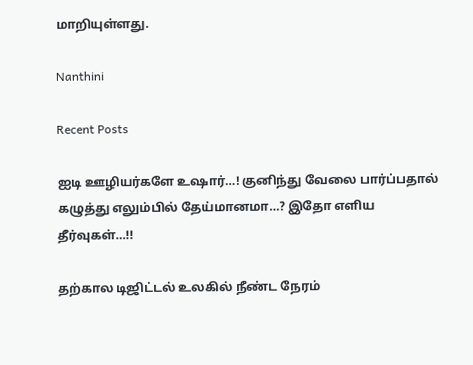மாறியுள்ளது.

Nanthini

Recent Posts

ஐடி ஊழியர்களே உஷார்…! குனிந்து வேலை பார்ப்பதால் கழுத்து எலும்பில் தேய்மானமா…? இதோ எளிய தீர்வுகள்…!!

தற்கால டிஜிட்டல் உலகில் நீண்ட நேரம்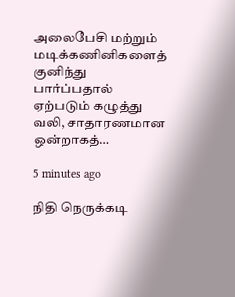அலைபேசி மற்றும் மடிக்கணினிகளைத் குனிந்து பார்ப்பதால் ஏற்படும் கழுத்து வலி, சாதாரணமான ஒன்றாகத்…

5 minutes ago

நிதி நெருக்கடி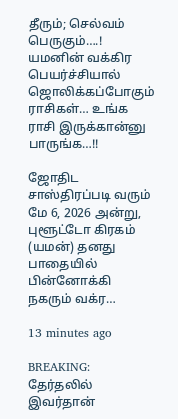தீரும்; செல்வம் பெருகும்….! யமனின் வக்கிர பெயர்ச்சியால் ஜொலிக்கப்போகும் ராசிகள்… உங்க ராசி இருக்கான்னு பாருங்க…!!

ஜோதிட சாஸ்திரப்படி வரும் மே 6, 2026 அன்று, புளூட்டோ கிரகம் (யமன்) தனது பாதையில் பின்னோக்கி நகரும் வக்ர…

13 minutes ago

BREAKING: தேர்தலில் இவர்தான்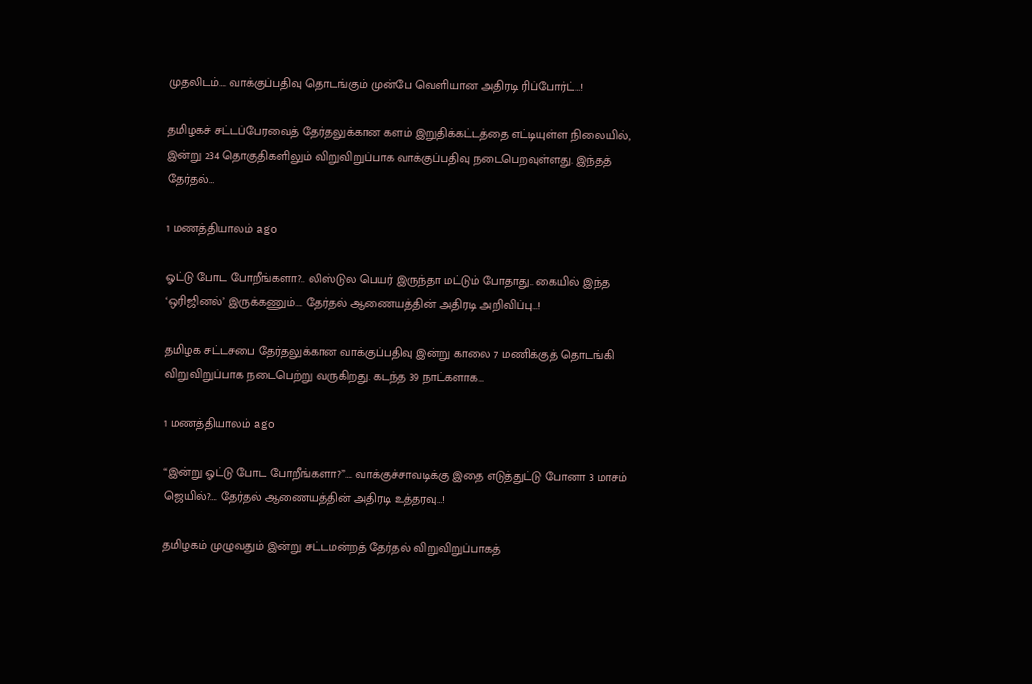முதலிடம்…. வாக்குப்பதிவு தொடங்கும் முன்பே வெளியான அதிரடி ரிப்போர்ட்…!

தமிழகச் சட்டப்பேரவைத் தேர்தலுக்கான களம் இறுதிக்கட்டத்தை எட்டியுள்ள நிலையில், இன்று 234 தொகுதிகளிலும் விறுவிறுப்பாக வாக்குப்பதிவு நடைபெறவுள்ளது. இந்தத் தேர்தல்…

1 மணத்தியாலம் ago

ஓட்டு போட போறீங்களா?.. லிஸ்டுல பெயர் இருந்தா மட்டும் போதாது.. கையில் இந்த ‘ஒரிஜினல்’ இருக்கணும்…. தேர்தல் ஆணையத்தின் அதிரடி அறிவிப்பு…!

தமிழக சட்டசபை தேர்தலுக்கான வாக்குப்பதிவு இன்று காலை 7 மணிக்குத் தொடங்கி விறுவிறுப்பாக நடைபெற்று வருகிறது. கடந்த 39 நாட்களாக…

1 மணத்தியாலம் ago

“இன்று ஓட்டு போட போறீங்களா?”…. வாக்குச்சாவடிக்கு இதை எடுத்துட்டு போனா 3 மாசம் ஜெயில்?…. தேர்தல் ஆணையத்தின் அதிரடி உத்தரவு…!

தமிழகம் முழுவதும் இன்று சட்டமன்றத் தேர்தல் விறுவிறுப்பாகத்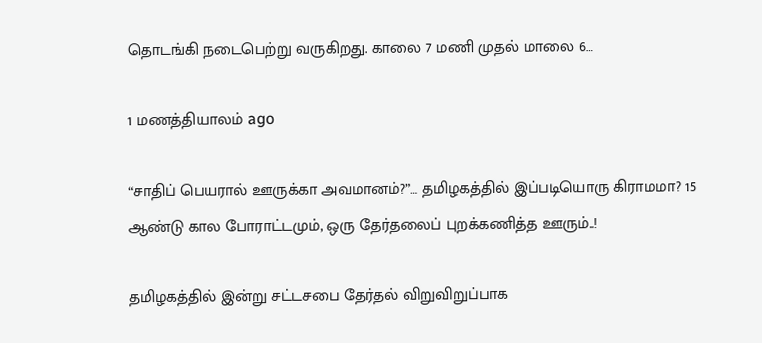தொடங்கி நடைபெற்று வருகிறது. காலை 7 மணி முதல் மாலை 6…

1 மணத்தியாலம் ago

“சாதிப் பெயரால் ஊருக்கா அவமானம்?”… தமிழகத்தில் இப்படியொரு கிராமமா? 15 ஆண்டு கால போராட்டமும், ஒரு தேர்தலைப் புறக்கணித்த ஊரும்..!

தமிழகத்தில் இன்று சட்டசபை தேர்தல் விறுவிறுப்பாக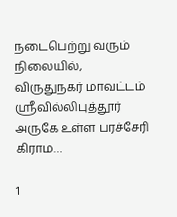நடைபெற்று வரும் நிலையில், விருதுநகர் மாவட்டம் ஸ்ரீவில்லிபுத்தூர் அருகே உள்ள பரச்சேரி கிராம…

1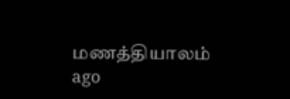மணத்தியாலம் ago